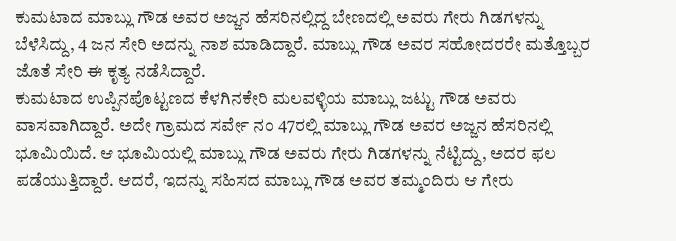ಕುಮಟಾದ ಮಾಬ್ಲು ಗೌಡ ಅವರ ಅಜ್ಜನ ಹೆಸರಿನಲ್ಲಿದ್ದ ಬೇಣದಲ್ಲಿ ಅವರು ಗೇರು ಗಿಡಗಳನ್ನು ಬೆಳೆಸಿದ್ದು, 4 ಜನ ಸೇರಿ ಅದನ್ನು ನಾಶ ಮಾಡಿದ್ದಾರೆ. ಮಾಬ್ಲು ಗೌಡ ಅವರ ಸಹೋದರರೇ ಮತ್ತೊಬ್ಬರ ಜೊತೆ ಸೇರಿ ಈ ಕೃತ್ಯ ನಡೆಸಿದ್ದಾರೆ.
ಕುಮಟಾದ ಉಪ್ಪಿನಪೊಟ್ಟಣದ ಕೆಳಗಿನಕೇರಿ ಮಲವಳ್ಳಿಯ ಮಾಬ್ಲು ಜಟ್ಟು ಗೌಡ ಅವರು ವಾಸವಾಗಿದ್ದಾರೆ. ಅದೇ ಗ್ರಾಮದ ಸರ್ವೇ ನಂ 47ರಲ್ಲಿ ಮಾಬ್ಲು ಗೌಡ ಅವರ ಅಜ್ಜನ ಹೆಸರಿನಲ್ಲಿ ಭೂಮಿಯಿದೆ. ಆ ಭೂಮಿಯಲ್ಲಿ ಮಾಬ್ಲು ಗೌಡ ಅವರು ಗೇರು ಗಿಡಗಳನ್ನು ನೆಟ್ಟಿದ್ದು, ಅದರ ಫಲ ಪಡೆಯುತ್ತಿದ್ದಾರೆ. ಆದರೆ, ಇದನ್ನು ಸಹಿಸದ ಮಾಬ್ಲು ಗೌಡ ಅವರ ತಮ್ಮಂದಿರು ಆ ಗೇರು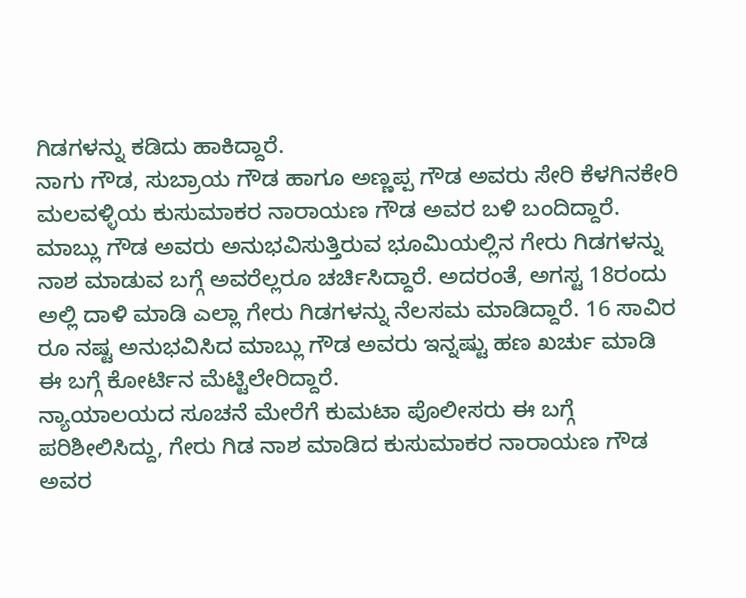ಗಿಡಗಳನ್ನು ಕಡಿದು ಹಾಕಿದ್ದಾರೆ.
ನಾಗು ಗೌಡ, ಸುಬ್ರಾಯ ಗೌಡ ಹಾಗೂ ಅಣ್ಣಪ್ಪ ಗೌಡ ಅವರು ಸೇರಿ ಕೆಳಗಿನಕೇರಿ ಮಲವಳ್ಳಿಯ ಕುಸುಮಾಕರ ನಾರಾಯಣ ಗೌಡ ಅವರ ಬಳಿ ಬಂದಿದ್ದಾರೆ. ಮಾಬ್ಲು ಗೌಡ ಅವರು ಅನುಭವಿಸುತ್ತಿರುವ ಭೂಮಿಯಲ್ಲಿನ ಗೇರು ಗಿಡಗಳನ್ನು ನಾಶ ಮಾಡುವ ಬಗ್ಗೆ ಅವರೆಲ್ಲರೂ ಚರ್ಚಿಸಿದ್ದಾರೆ. ಅದರಂತೆ, ಅಗಸ್ಟ 18ರಂದು ಅಲ್ಲಿ ದಾಳಿ ಮಾಡಿ ಎಲ್ಲಾ ಗೇರು ಗಿಡಗಳನ್ನು ನೆಲಸಮ ಮಾಡಿದ್ದಾರೆ. 16 ಸಾವಿರ ರೂ ನಷ್ಟ ಅನುಭವಿಸಿದ ಮಾಬ್ಲು ಗೌಡ ಅವರು ಇನ್ನಷ್ಟು ಹಣ ಖರ್ಚು ಮಾಡಿ ಈ ಬಗ್ಗೆ ಕೋರ್ಟಿನ ಮೆಟ್ಟಿಲೇರಿದ್ದಾರೆ.
ನ್ಯಾಯಾಲಯದ ಸೂಚನೆ ಮೇರೆಗೆ ಕುಮಟಾ ಪೊಲೀಸರು ಈ ಬಗ್ಗೆ ಪರಿಶೀಲಿಸಿದ್ದು, ಗೇರು ಗಿಡ ನಾಶ ಮಾಡಿದ ಕುಸುಮಾಕರ ನಾರಾಯಣ ಗೌಡ ಅವರ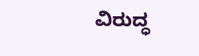ವಿರುದ್ಧ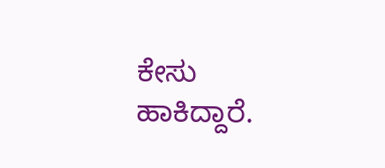ಕೇಸು ಹಾಕಿದ್ದಾರೆ.